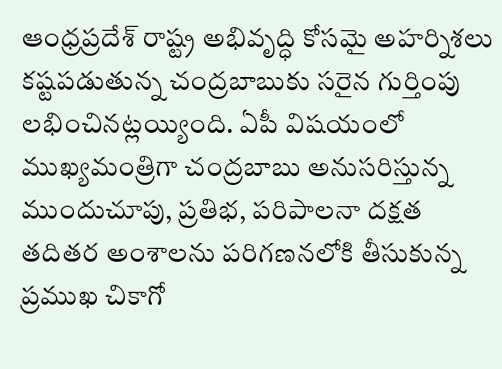ఆంధ్రప్రదేశ్ రాష్ట్ర అభివృద్ధి కోసమై అహర్నిశలు కష్టపడుతున్న చంద్రబాబుకు సరైన గుర్తింపు లభించినట్లయ్యింది. ఏపీ విషయంలో ముఖ్యమంత్రిగా చంద్రబాబు అనుసరిస్తున్న ముందుచూపు, ప్రతిభ, పరిపాలనా దక్షత తదితర అంశాలను పరిగణనలోకి తీసుకున్న ప్రముఖ చికాగో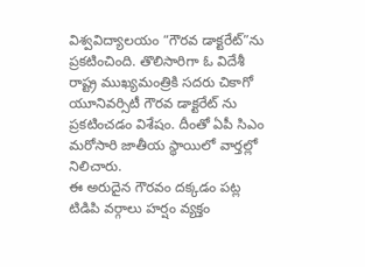విశ్వవిద్యాలయం “గౌరవ డాక్టరేట్”ను ప్రకటించింది. తొలిసారిగా ఓ విదేశీ రాష్ట్ర ముఖ్యమంత్రికి సదరు చికాగో యూనివర్సిటీ గౌరవ డాక్టరేట్ ను ప్రకటించడం విశేషం. దీంతో ఏపీ సిఎం మరోసారి జాతీయ స్థాయిలో వార్తల్లో నిలిచారు.
ఈ అరుదైన గౌరవం దక్కడం పట్ల టిడిపి వర్గాలు హర్షం వ్యక్తం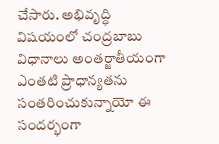చేసారు. అభివృద్ధి విషయంలో చంద్రబాబు విధానాలు అంతర్జాతీయంగా ఎంతటి ప్రాధాన్యతను సంతరించుకున్నాయో ఈ సందర్భంగా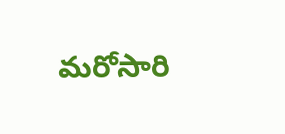మరోసారి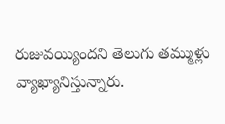రుజువయ్యిందని తెలుగు తమ్ముళ్లు వ్యాఖ్యానిస్తున్నారు.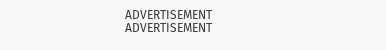ADVERTISEMENT
ADVERTISEMENT